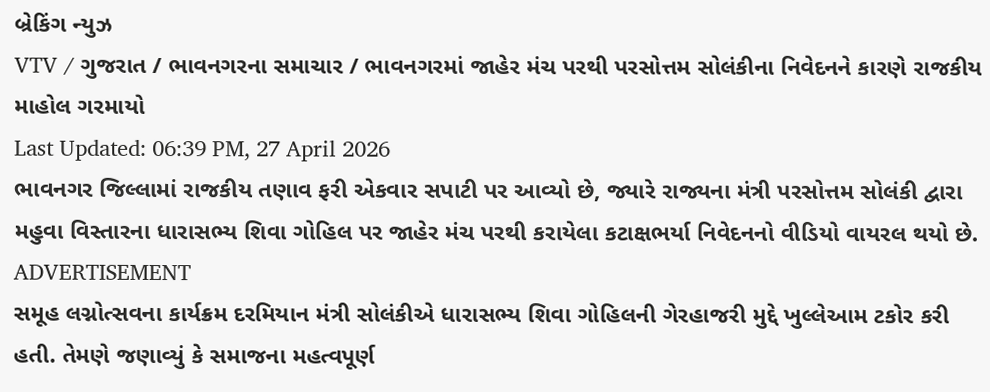બ્રેકિંગ ન્યુઝ
VTV / ગુજરાત / ભાવનગરના સમાચાર / ભાવનગરમાં જાહેર મંચ પરથી પરસોત્તમ સોલંકીના નિવેદનને કારણે રાજકીય માહોલ ગરમાયો
Last Updated: 06:39 PM, 27 April 2026
ભાવનગર જિલ્લામાં રાજકીય તણાવ ફરી એકવાર સપાટી પર આવ્યો છે, જ્યારે રાજ્યના મંત્રી પરસોત્તમ સોલંકી દ્વારા મહુવા વિસ્તારના ધારાસભ્ય શિવા ગોહિલ પર જાહેર મંચ પરથી કરાયેલા કટાક્ષભર્યા નિવેદનનો વીડિયો વાયરલ થયો છે.
ADVERTISEMENT
સમૂહ લગ્નોત્સવના કાર્યક્રમ દરમિયાન મંત્રી સોલંકીએ ધારાસભ્ય શિવા ગોહિલની ગેરહાજરી મુદ્દે ખુલ્લેઆમ ટકોર કરી હતી. તેમણે જણાવ્યું કે સમાજના મહત્વપૂર્ણ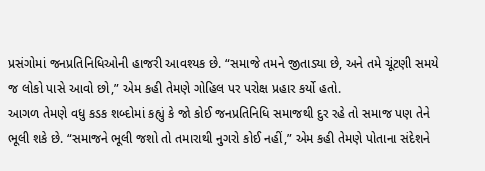પ્રસંગોમાં જનપ્રતિનિધિઓની હાજરી આવશ્યક છે. “સમાજે તમને જીતાડ્યા છે, અને તમે ચૂંટણી સમયે જ લોકો પાસે આવો છો,” એમ કહી તેમણે ગોહિલ પર પરોક્ષ પ્રહાર કર્યો હતો.
આગળ તેમણે વધુ કડક શબ્દોમાં કહ્યું કે જો કોઈ જનપ્રતિનિધિ સમાજથી દુર રહે તો સમાજ પણ તેને ભૂલી શકે છે. “સમાજને ભૂલી જશો તો તમારાથી નુગરો કોઈ નહીં,” એમ કહી તેમણે પોતાના સંદેશને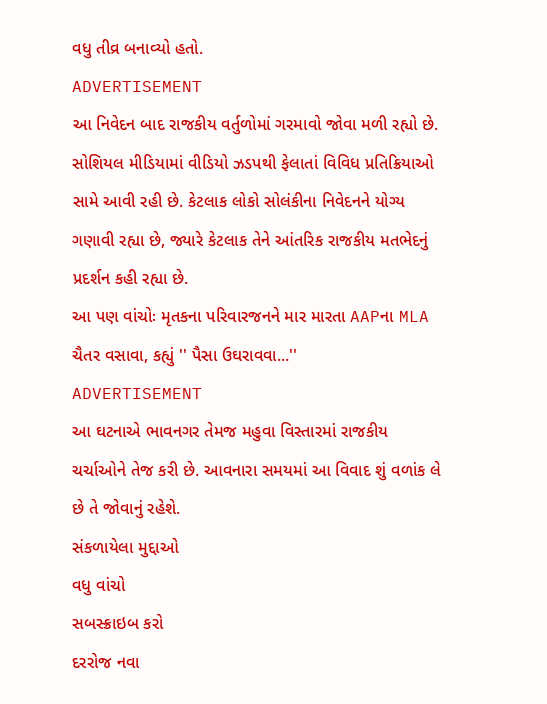વધુ તીવ્ર બનાવ્યો હતો.
ADVERTISEMENT
આ નિવેદન બાદ રાજકીય વર્તુળોમાં ગરમાવો જોવા મળી રહ્યો છે. સોશિયલ મીડિયામાં વીડિયો ઝડપથી ફેલાતાં વિવિધ પ્રતિક્રિયાઓ સામે આવી રહી છે. કેટલાક લોકો સોલંકીના નિવેદનને યોગ્ય ગણાવી રહ્યા છે, જ્યારે કેટલાક તેને આંતરિક રાજકીય મતભેદનું પ્રદર્શન કહી રહ્યા છે.
આ પણ વાંચોઃ મૃતકના પરિવારજનને માર મારતા AAPના MLA ચૈતર વસાવા, કહ્યું '' પૈસા ઉઘરાવવા...''
ADVERTISEMENT
આ ઘટનાએ ભાવનગર તેમજ મહુવા વિસ્તારમાં રાજકીય ચર્ચાઓને તેજ કરી છે. આવનારા સમયમાં આ વિવાદ શું વળાંક લે છે તે જોવાનું રહેશે.
સંકળાયેલા મુદ્દાઓ
વધુ વાંચો
સબસ્ક્રાઇબ કરો
દરરોજ નવા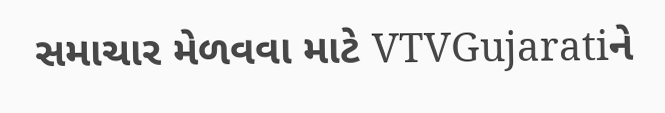સમાચાર મેળવવા માટે VTVGujaratiને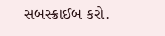સબસ્ક્રાઈબ કરો.